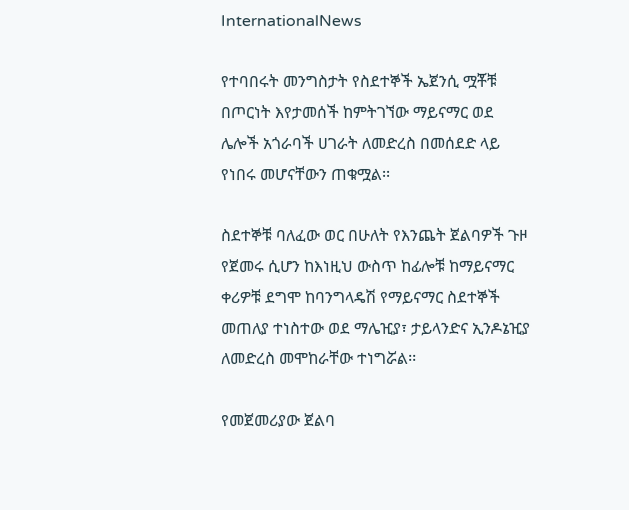InternationalNews

የተባበሩት መንግስታት የስደተኞች ኤጀንሲ ሟቾቹ በጦርነት እየታመሰች ከምትገኘው ማይናማር ወደ ሌሎች አጎራባች ሀገራት ለመድረስ በመሰደድ ላይ የነበሩ መሆናቸውን ጠቁሟል፡፡

ስደተኞቹ ባለፈው ወር በሁለት የእንጨት ጀልባዎች ጉዞ የጀመሩ ሲሆን ከእነዚህ ውስጥ ከፊሎቹ ከማይናማር ቀሪዎቹ ደግሞ ከባንግላዴሽ የማይናማር ስደተኞች መጠለያ ተነስተው ወደ ማሌዢያ፣ ታይላንድና ኢንዶኔዢያ ለመድረስ መሞከራቸው ተነግሯል፡፡

የመጀመሪያው ጀልባ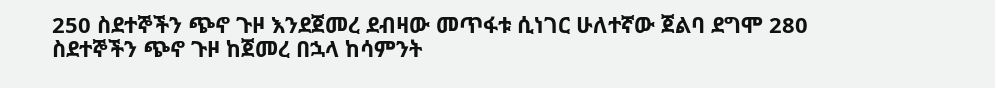250 ስደተኞችን ጭኖ ጉዞ እንደጀመረ ደብዛው መጥፋቱ ሲነገር ሁለተኛው ጀልባ ደግሞ 280 ስደተኞችን ጭኖ ጉዞ ከጀመረ በኋላ ከሳምንት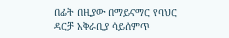በፊት በዚያው በማይናማር የባህር ዳርቻ አቅራቢያ ሳይሰምጥ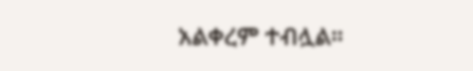አልቀረም ተብሏል፡፡